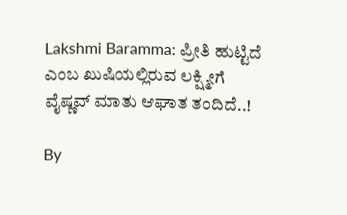Lakshmi Baramma: ಪ್ರೀತಿ ಹುಟ್ಟಿದೆ ಎಂಬ ಖುಷಿಯಲ್ಲಿರುವ ಲಕ್ಷ್ಮೀಗೆ ವೈಷ್ಣವ್ ಮಾತು ಆಘಾತ ತಂದಿದೆ..!

By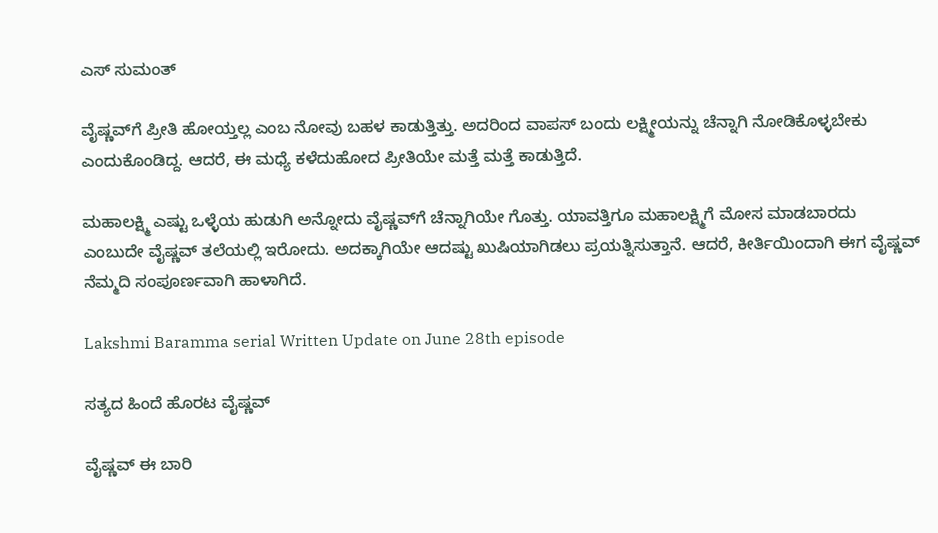ಎಸ್ ಸುಮಂತ್

ವೈಷ್ಣವ್‌ಗೆ ಪ್ರೀತಿ ಹೋಯ್ತಲ್ಲ ಎಂಬ ನೋವು ಬಹಳ ಕಾಡುತ್ತಿತ್ತು. ಅದರಿಂದ ವಾಪಸ್ ಬಂದು ಲಕ್ಷ್ಮೀಯನ್ನು ಚೆನ್ನಾಗಿ ನೋಡಿಕೊಳ್ಳಬೇಕು ಎಂದುಕೊಂಡಿದ್ದ. ಆದರೆ, ಈ ಮಧ್ಯೆ ಕಳೆದು‌ಹೋದ ಪ್ರೀತಿಯೇ ಮತ್ತೆ ಮತ್ತೆ ಕಾಡುತ್ತಿದೆ.

ಮಹಾಲಕ್ಷ್ಮಿ ಎಷ್ಟು ಒಳ್ಳೆಯ ಹುಡುಗಿ ಅನ್ನೋದು ವೈಷ್ಣವ್‌ಗೆ ಚೆನ್ನಾಗಿಯೇ ಗೊತ್ತು. ಯಾವತ್ತಿಗೂ ಮಹಾಲಕ್ಷ್ಮಿಗೆ ಮೋಸ ಮಾಡಬಾರದು ಎಂಬುದೇ ವೈಷ್ಣವ್ ತಲೆಯಲ್ಲಿ ಇರೋದು. ಅದಕ್ಕಾಗಿಯೇ ಆದಷ್ಟು ಖುಷಿಯಾಗಿಡಲು ಪ್ರಯತ್ನಿಸುತ್ತಾನೆ. ಆದರೆ, ಕೀರ್ತಿಯಿಂದಾಗಿ ಈಗ ವೈಷ್ಣವ್ ನೆಮ್ಮದಿ ಸಂಪೂರ್ಣವಾಗಿ ಹಾಳಾಗಿದೆ.

Lakshmi Baramma serial Written Update on June 28th episode

ಸತ್ಯದ ಹಿಂದೆ ಹೊರಟ ವೈಷ್ಣವ್

ವೈಷ್ಣವ್ ಈ ಬಾರಿ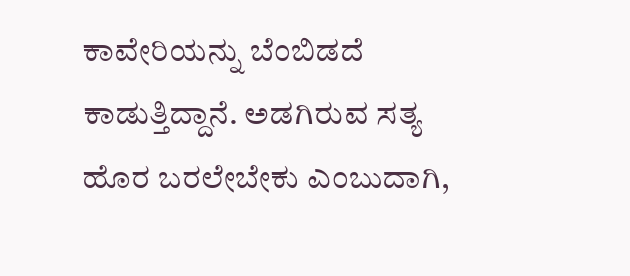ಕಾವೇರಿಯನ್ನು ಬೆಂಬಿಡದೆ ಕಾಡುತ್ತಿದ್ದಾನೆ. ಅಡಗಿರುವ ಸತ್ಯ ಹೊರ ಬರಲೇಬೇಕು ಎಂಬುದಾಗಿ,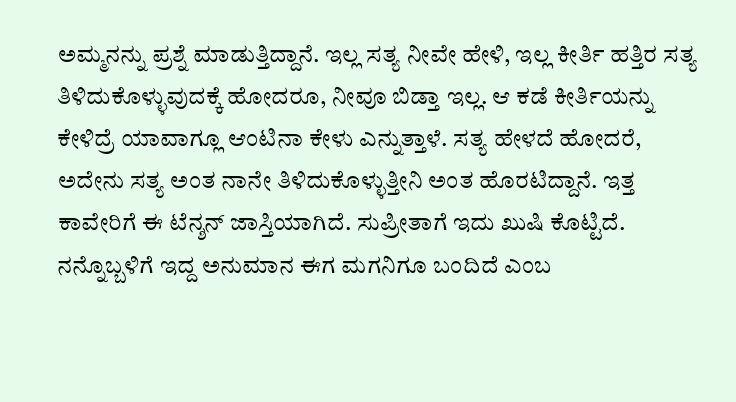ಅಮ್ಮನನ್ನು ಪ್ರಶ್ನೆ ಮಾಡುತ್ತಿದ್ದಾನೆ. ಇಲ್ಲ ಸತ್ಯ ನೀವೇ ಹೇಳಿ, ಇಲ್ಲ ಕೀರ್ತಿ ಹತ್ತಿರ ಸತ್ಯ ತಿಳಿದುಕೊಳ್ಳುವುದಕ್ಕೆ ಹೋದರೂ, ನೀವೂ ಬಿಡ್ತಾ ಇಲ್ಲ. ಆ ಕಡೆ ಕೀರ್ತಿಯನ್ನು ಕೇಳಿದ್ರೆ ಯಾವಾಗ್ಲೂ ಆಂಟಿನಾ ಕೇಳು ಎನ್ನುತ್ತಾಳೆ. ಸತ್ಯ ಹೇಳದೆ ಹೋದರೆ, ಅದೇನು ಸತ್ಯ ಅಂತ ನಾನೇ ತಿಳಿದುಕೊಳ್ಳುತ್ತೀನಿ ಅಂತ ಹೊರಟಿದ್ದಾನೆ. ಇತ್ತ ಕಾವೇರಿಗೆ ಈ ಟೆನ್ಶನ್ ಜಾಸ್ತಿಯಾಗಿದೆ. ಸುಪ್ರೀತಾಗೆ ಇದು ಖುಷಿ ಕೊಟ್ಟಿದೆ. ನನ್ನೊಬ್ಬಳಿಗೆ ಇದ್ದ ಅನುಮಾನ ಈಗ ಮಗನಿಗೂ ಬಂದಿದೆ ಎಂಬ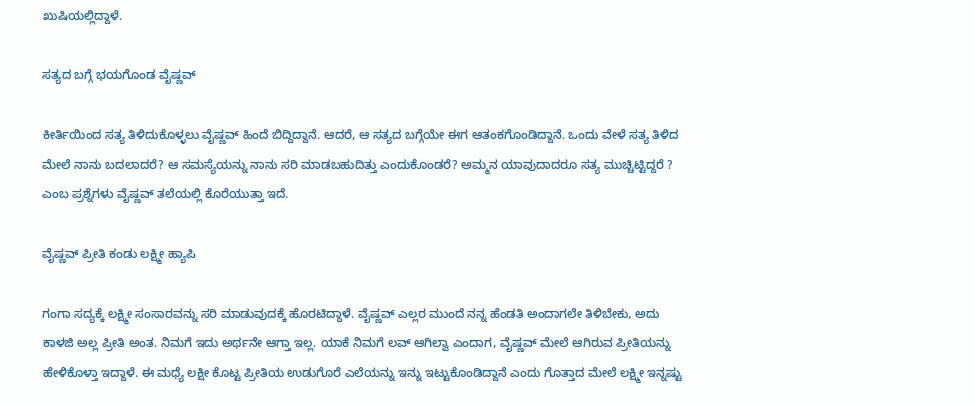ಖುಷಿಯಲ್ಲಿದ್ದಾಳೆ‌.

ಸತ್ಯದ ಬಗ್ಗೆ ಭಯಗೊಂಡ ವೈಷ್ಣವ್

ಕೀರ್ತಿಯಿಂದ ಸತ್ಯ ತಿಳಿದುಕೊಳ್ಳಲು ವೈಷ್ಣವ್ ಹಿಂದೆ ಬಿದ್ದಿದ್ದಾನೆ. ಆದರೆ, ಆ ಸತ್ಯದ ಬಗ್ಗೆಯೇ ಈಗ ಆತಂಕಗೊಂಡಿದ್ದಾನೆ. ಒಂದು ವೇಳೆ ಸತ್ಯ ತಿಳಿದ ಮೇಲೆ ನಾನು ಬದಲಾದರೆ? ಆ ಸಮಸ್ಯೆಯನ್ನು ನಾನು ಸರಿ ಮಾಡಬಹುದಿತ್ತು ಎಂದುಕೊಂಡರೆ? ಅಮ್ಮನ ಯಾವುದಾದರೂ ಸತ್ಯ ಮುಚ್ಚಿಟ್ಟಿದ್ದರೆ ? ಎಂಬ ಪ್ರಶ್ನೆಗಳು ವೈಷ್ಣವ್ ತಲೆಯಲ್ಲಿ ಕೊರೆಯುತ್ತಾ ಇದೆ.

ವೈಷ್ಣವ್ ಪ್ರೀತಿ ಕಂಡು ಲಕ್ಷ್ಮೀ ಹ್ಯಾಪಿ

ಗಂಗಾ ಸದ್ಯಕ್ಕೆ ಲಕ್ಷ್ಮೀ ಸಂಸಾರವನ್ನು ಸರಿ ಮಾಡುವುದಕ್ಕೆ ಹೊರಟಿದ್ದಾಳೆ. ವೈಷ್ಣವ್ ಎಲ್ಲರ ಮುಂದೆ ನನ್ನ ಹೆಂಡತಿ ಅಂದಾಗಲೇ ತಿಳಿಬೇಕು, ಅದು ಕಾಳಜಿ ಅಲ್ಲ ಪ್ರೀತಿ ಅಂತ. ನಿಮಗೆ ಇದು ಅರ್ಥನೇ ಆಗ್ತಾ ಇಲ್ಲ. ಯಾಕೆ‌ ನಿಮಗೆ ಲವ್ ಆಗಿಲ್ವಾ ಎಂದಾಗ, ವೈಷ್ಣವ್ ಮೇಲೆ ಆಗಿರುವ ಪ್ರೀತಿಯನ್ನು ಹೇಳಿಕೊಳ್ತಾ ಇದ್ದಾಳೆ. ಈ ಮಧ್ಯೆ ಲಕ್ಷೀ ಕೊಟ್ಟ ಪ್ರೀತಿಯ ಉಡುಗೊರೆ ಎಲೆಯನ್ನು ಇನ್ನು ಇಟ್ಟುಕೊಂಡಿದ್ದಾನೆ ಎಂದು ಗೊತ್ತಾದ ಮೇಲೆ ಲಕ್ಷ್ಮೀ ಇನ್ನಷ್ಟು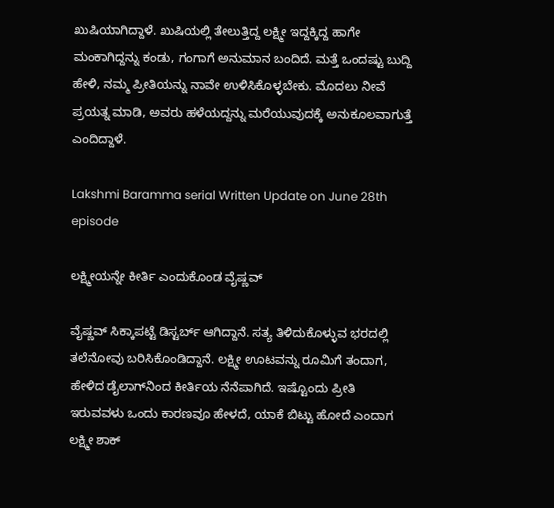ಖುಷಿಯಾಗಿದ್ದಾಳೆ. ಖುಷಿಯಲ್ಲಿ ತೇಲುತ್ತಿದ್ದ ಲಕ್ಷ್ಮೀ ಇದ್ದಕ್ಕಿದ್ದ ಹಾಗೇ ಮಂಕಾಗಿದ್ದ‌ನ್ನು ಕಂಡು, ಗಂಗಾಗೆ ಅನುಮಾನ ಬಂದಿದೆ. ಮತ್ತೆ ಒಂದಷ್ಟು ಬುದ್ದಿ ಹೇಳಿ, ನಮ್ಮ ಪ್ರೀತಿಯನ್ನು ನಾವೇ ಉಳಿಸಿಕೊಳ್ಳಬೇಕು. ಮೊದಲು ನೀವೆ ಪ್ರಯತ್ನ ಮಾಡಿ, ಅವರು ಹಳೆಯದ್ದನ್ನು ಮರೆಯುವುದಕ್ಕೆ ಅನುಕೂಲವಾಗುತ್ತೆ ಎಂದಿದ್ದಾಳೆ.

Lakshmi Baramma serial Written Update on June 28th episode

ಲಕ್ಷ್ಮೀಯನ್ನೇ ಕೀರ್ತಿ ಎಂದುಕೊಂಡ ವೈಷ್ಣವ್

ವೈಷ್ಣವ್ ಸಿಕ್ಕಾಪಟ್ಟೆ ಡಿಸ್ಟರ್ಬ್ ಆಗಿದ್ದಾನೆ. ಸತ್ಯ ತಿಳಿದುಕೊಳ್ಳುವ ಭರದಲ್ಲಿ ತಲೆನೋವು ಬರಿಸಿಕೊಂಡಿದ್ದಾನೆ. ಲಕ್ಷ್ಮೀ ಊಟವನ್ನು ರೂಮಿಗೆ ತಂದಾಗ, ಹೇಳಿದ ಡೈಲಾಗ್‌ನಿಂದ ಕೀರ್ತಿಯ ನೆನೆಪಾಗಿದೆ. ಇಷ್ಟೊಂದು ಪ್ರೀತಿ ಇರುವವಳು ಒಂದು ಕಾರಣವೂ ಹೇಳದೆ, ಯಾಕೆ ಬಿಟ್ಟು ಹೋದೆ ಎಂದಾಗ ಲಕ್ಷ್ಮೀ ಶಾಕ್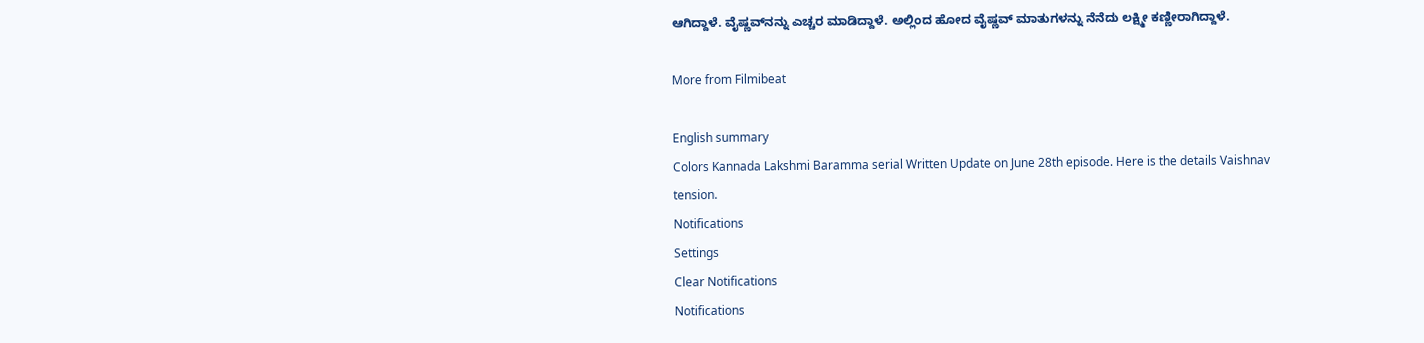ಆಗಿದ್ದಾಳೆ. ವೈಷ್ಣವ್‌ನನ್ನು ಎಚ್ಚರ ಮಾಡಿದ್ದಾಳೆ. ಅಲ್ಲಿಂದ ಹೋದ ವೈಷ್ಣವ್ ಮಾತುಗಳನ್ನು ನೆನೆದು ಲಕ್ಷ್ಮೀ ಕಣ್ಣೀರಾಗಿದ್ದಾಳೆ.

More from Filmibeat

English summary
Colors Kannada Lakshmi Baramma serial Written Update on June 28th episode. Here is the details Vaishnav tension.
Notifications
Settings
Clear Notifications
Notifications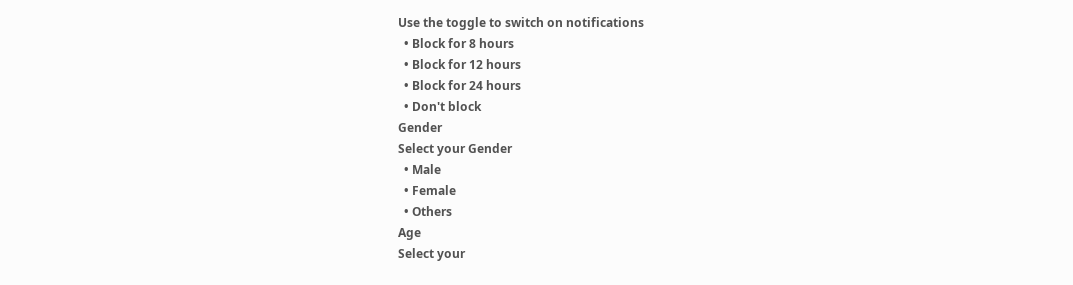Use the toggle to switch on notifications
  • Block for 8 hours
  • Block for 12 hours
  • Block for 24 hours
  • Don't block
Gender
Select your Gender
  • Male
  • Female
  • Others
Age
Select your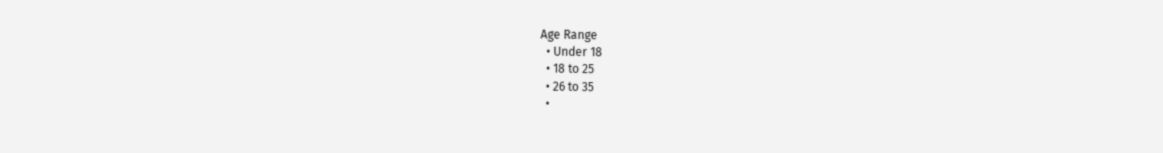Age Range
  • Under 18
  • 18 to 25
  • 26 to 35
  •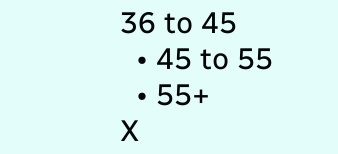36 to 45
  • 45 to 55
  • 55+
X